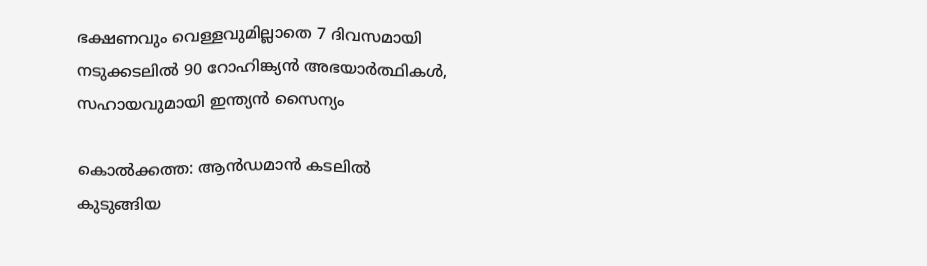ഭക്ഷണവും വെള്ളവുമില്ലാതെ 7 ദിവസമായി നടുക്കടലിൽ 90 റോഹിങ്ക്യൻ അഭയാർത്ഥികൾ, സഹായവുമായി ഇന്ത്യൻ സൈന്യം

കൊല്‍ക്കത്ത: ആന്‍ഡമാന്‍ കടലില്‍ കുടുങ്ങിയ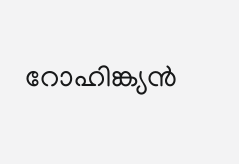റോഹിങ്ക്യന്‍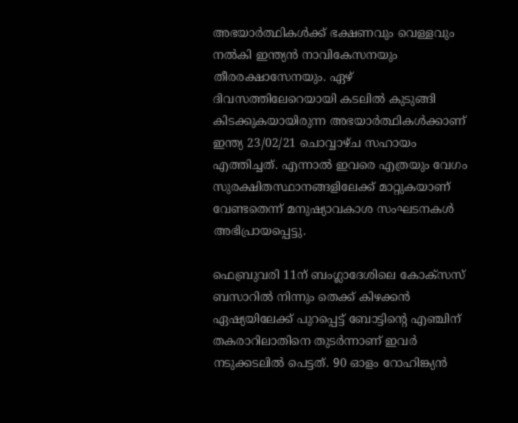അഭയാര്‍ത്ഥികള്‍ക്ക് ഭക്ഷണവും വെള്ളവും നല്‍കി ഇന്ത്യന്‍ നാവികേസനയും തീരരക്ഷാസേനയും. ഏഴ് ദിവസത്തിലേറെയായി കടലില്‍ കുടുങ്ങി കിടക്കുകയായിരുന്ന അഭയാര്‍ത്ഥികള്‍ക്കാണ് ഇന്ത്യ 23/02/21 ചൊവ്വാഴ്ച സഹായം എത്തിച്ചത്. എന്നാല്‍ ഇവരെ എത്രയും വേഗം സുരക്ഷിതസ്ഥാനങ്ങളിലേക്ക് മാറ്റുകയാണ് വേണ്ടതെന്ന് മനുഷ്യാവകാശ സംഘടനകള്‍ അഭിപ്രായപ്പെട്ടു.

ഫെബ്രുവരി 11ന് ബംഗ്ലാദേശിലെ കോക്‌സസ് ബസാറില്‍ നിന്നും തെക്ക് കിഴക്കന്‍ ഏഷ്യയിലേക്ക് പുറപ്പെട്ട് ബോട്ടിന്റെ എഞ്ചിന് തകരാറിലാതിനെ തുടര്‍ന്നാണ് ഇവര്‍ നടുക്കടലില്‍ പെട്ടത്. 90 ഓളം റോഹിങ്ക്യന്‍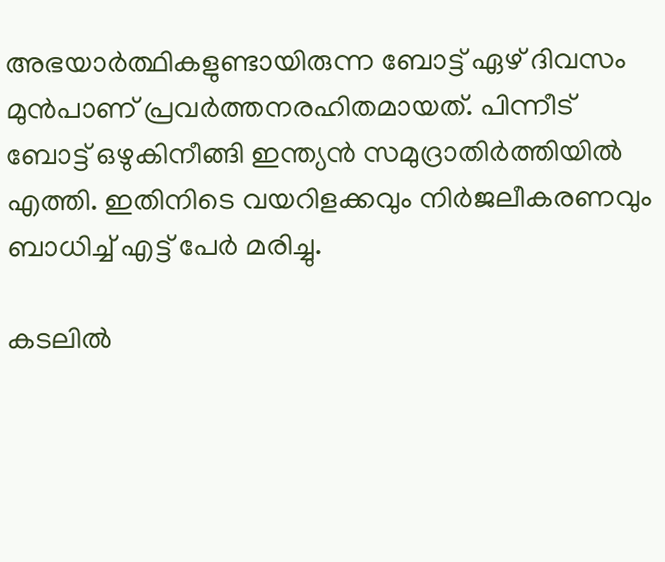അഭയാര്‍ത്ഥികളുണ്ടായിരുന്ന ബോട്ട് ഏഴ് ദിവസം മുന്‍പാണ് പ്രവര്‍ത്തനരഹിതമായത്. പിന്നീട് ബോട്ട് ഒഴുകിനീങ്ങി ഇന്ത്യന്‍ സമുദ്രാതിര്‍ത്തിയില്‍ എത്തി. ഇതിനിടെ വയറിളക്കവും നിര്‍ജലീകരണവും ബാധിച്ച് എട്ട് പേര്‍ മരിച്ചു.

കടലില്‍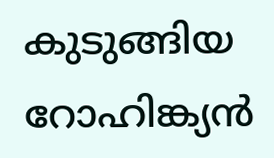കുടുങ്ങിയ റോഹിങ്ക്യന്‍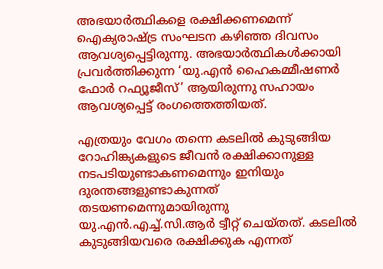അഭയാര്‍ത്ഥികളെ രക്ഷിക്കണമെന്ന് ഐക്യരാഷ്ട്ര സംഘടന കഴിഞ്ഞ ദിവസം ആവശ്യപ്പെട്ടിരുന്നു. അഭയാര്‍ത്ഥികള്‍ക്കായി പ്രവര്‍ത്തിക്കുന്ന ‘യു.എന്‍ ഹൈകമ്മീഷണര്‍ ഫോര്‍ റഫ്യൂജീസ്’ ആയിരുന്നു സഹായം ആവശ്യപ്പെട്ട് രംഗത്തെത്തിയത്.

എത്രയും വേഗം തന്നെ കടലില്‍ കുടുങ്ങിയ റോഹിങ്ക്യകളുടെ ജീവന്‍ രക്ഷിക്കാനുള്ള നടപടിയുണ്ടാകണമെന്നും ഇനിയും ദുരന്തങ്ങളുണ്ടാകുന്നത് തടയണമെന്നുമായിരുന്നു യു.എന്‍.എച്ച്.സി.ആര്‍ ട്വീറ്റ് ചെയ്തത്. കടലില്‍ കുടുങ്ങിയവരെ രക്ഷിക്കുക എന്നത്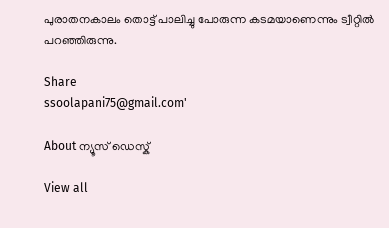പുരാതനകാലം തൊട്ട് പാലിച്ചു പോരുന്ന കടമയാണെന്നും ട്വീറ്റില്‍ പറഞ്ഞിരുന്നു.

Share
ssoolapani75@gmail.com'

About ന്യൂസ് ഡെസ്ക്

View all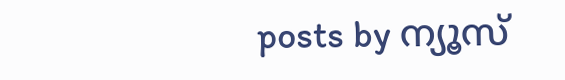posts by ന്യൂസ്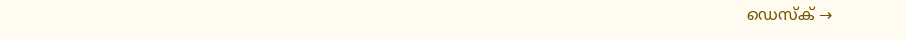ഡെസ്ക് →